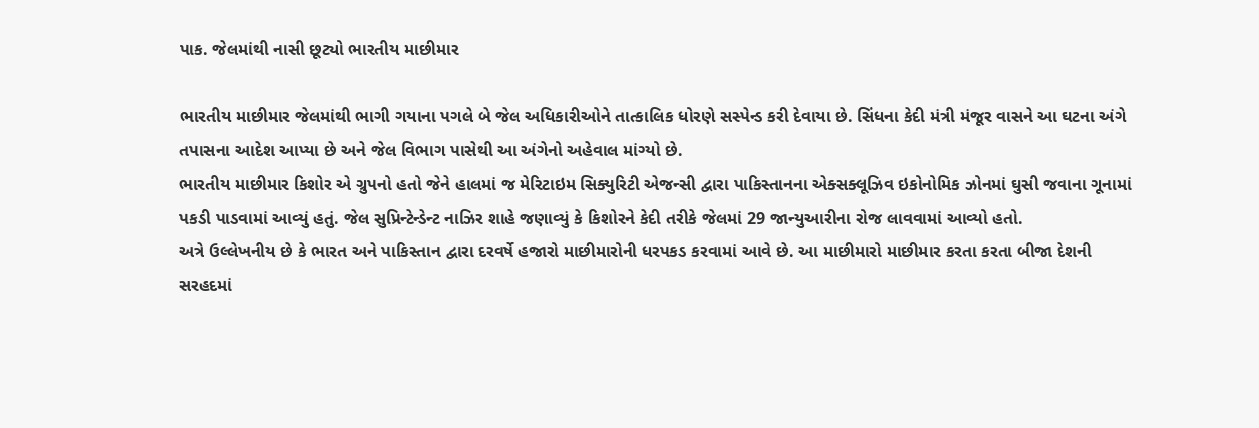પાક. જેલમાંથી નાસી છૂટ્યો ભારતીય માછીમાર

ભારતીય માછીમાર જેલમાંથી ભાગી ગયાના પગલે બે જેલ અધિકારીઓને તાત્કાલિક ધોરણે સસ્પેન્ડ કરી દેવાયા છે. સિંધના કેદી મંત્રી મંજૂર વાસને આ ઘટના અંગે તપાસના આદેશ આપ્યા છે અને જેલ વિભાગ પાસેથી આ અંગેનો અહેવાલ માંગ્યો છે.
ભારતીય માછીમાર કિશોર એ ગ્રુપનો હતો જેને હાલમાં જ મેરિટાઇમ સિક્યુરિટી એજન્સી દ્વારા પાકિસ્તાનના એક્સક્લૂઝિવ ઇકોનોમિક ઝોનમાં ઘુસી જવાના ગૂનામાં પકડી પાડવામાં આવ્યું હતું. જેલ સુપ્રિન્ટેન્ડેન્ટ નાઝિર શાહે જણાવ્યું કે કિશોરને કેદી તરીકે જેલમાં 29 જાન્યુઆરીના રોજ લાવવામાં આવ્યો હતો.
અત્રે ઉલ્લેખનીય છે કે ભારત અને પાકિસ્તાન દ્વારા દરવર્ષે હજારો માછીમારોની ધરપકડ કરવામાં આવે છે. આ માછીમારો માછીમાર કરતા કરતા બીજા દેશની સરહદમાં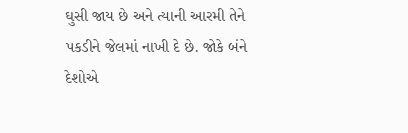ઘુસી જાય છે અને ત્યાની આરમી તેને પકડીને જેલમાં નાખી દે છે. જોકે બંને દેશોએ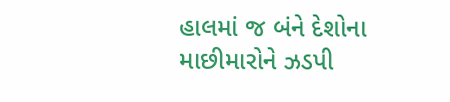હાલમાં જ બંને દેશોના માછીમારોને ઝડપી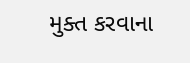મુક્ત કરવાના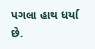પગલા હાથ ધર્યા છે.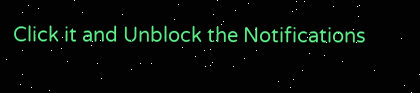Click it and Unblock the Notifications